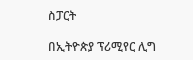ስፓርት

በኢትዮጵያ ፕሪሚየር ሊግ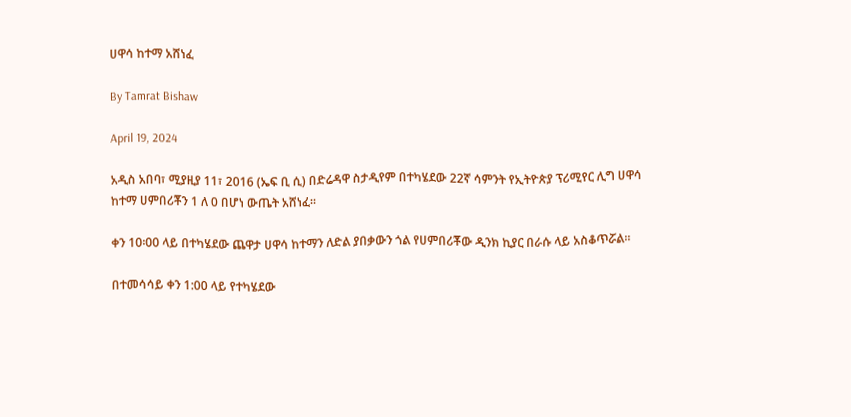ሀዋሳ ከተማ አሸነፈ

By Tamrat Bishaw

April 19, 2024

አዲስ አበባ፣ ሚያዚያ 11፣ 2016 (ኤፍ ቢ ሲ) በድሬዳዋ ስታዲየም በተካሄደው 22ኛ ሳምንት የኢትዮጵያ ፕሪሚየር ሊግ ሀዋሳ ከተማ ሀምበሪቾን 1 ለ 0 በሆነ ውጤት አሸነፈ።

ቀን 10፡00 ላይ በተካሄደው ጨዋታ ሀዋሳ ከተማን ለድል ያበቃውን ጎል የሀምበሪቾው ዲንክ ኪያር በራሱ ላይ አስቆጥሯል።

በተመሳሳይ ቀን 1:00 ላይ የተካሄደው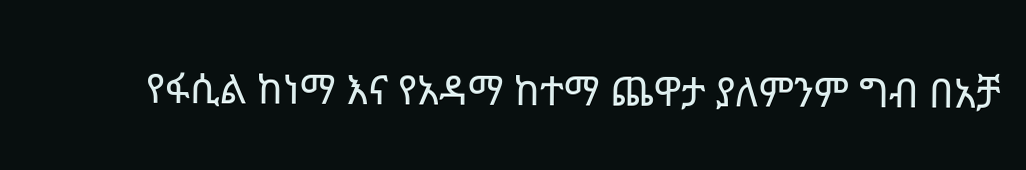የፋሲል ከነማ እና የአዳማ ከተማ ጨዋታ ያለምንም ግብ በአቻ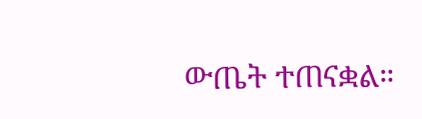ውጤት ተጠናቋል።